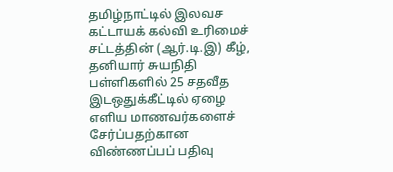தமிழ்நாட்டில் இலவச கட்டாயக் கல்வி உரிமைச் சட்டத்தின் (ஆர்.டி.இ) கீழ், தனியார் சுயநிதி பள்ளிகளில் 25 சதவீத இடஒதுக்கீட்டில் ஏழை எளிய மாணவர்களைச் சேர்ப்பதற்கான விண்ணப்பப் பதிவு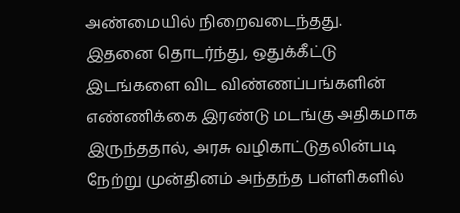அண்மையில் நிறைவடைந்தது.
இதனை தொடர்ந்து, ஒதுக்கீட்டு இடங்களை விட விண்ணப்பங்களின் எண்ணிக்கை இரண்டு மடங்கு அதிகமாக இருந்ததால், அரசு வழிகாட்டுதலின்படி நேற்று முன்தினம் அந்தந்த பள்ளிகளில்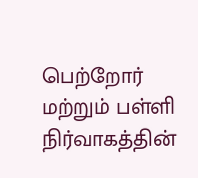பெற்றோர் மற்றும் பள்ளி நிர்வாகத்தின்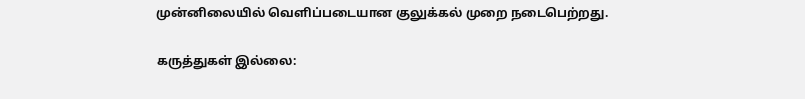முன்னிலையில் வெளிப்படையான குலுக்கல் முறை நடைபெற்றது.

கருத்துகள் இல்லை: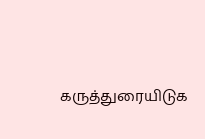கருத்துரையிடுக